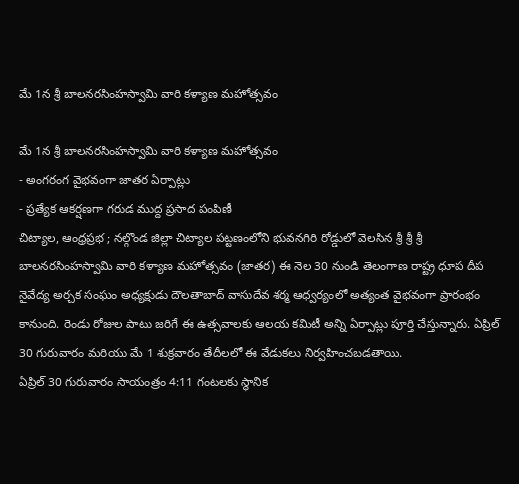మే 1న శ్రీ బాలనరసింహస్వామి వారి కళ్యాణ మహోత్సవం

మే 1న శ్రీ బాలనరసింహస్వామి వారి కళ్యాణ మహోత్సవం
- అంగరంగ వైభవంగా జాతర ఏర్పాట్లు
- ప్రత్యేక ఆకర్షణగా గరుడ ముద్ద ప్రసాద పంపిణీ
చిట్యాల, ఆంధ్రప్రభ ; నల్గొండ జిల్లా చిట్యాల పట్టణంలోని భువనగిరి రోడ్డులో వెలసిన శ్రీ శ్రీ శ్రీ బాలనరసింహస్వామి వారి కళ్యాణ మహోత్సవం (జాతర) ఈ నెల 30 నుండి తెలంగాణ రాష్ట్ర ధూప దీప నైవేద్య అర్చక సంఘం అధ్యక్షుడు దౌలతాబాద్ వాసుదేవ శర్మ ఆధ్వర్యంలో అత్యంత వైభవంగా ప్రారంభం కానుంది. రెండు రోజుల పాటు జరిగే ఈ ఉత్సవాలకు ఆలయ కమిటీ అన్ని ఏర్పాట్లు పూర్తి చేస్తున్నారు. ఏప్రిల్ 30 గురువారం మరియు మే 1 శుక్రవారం తేదీలలో ఈ వేడుకలు నిర్వహించబడతాయి.
ఏప్రిల్ 30 గురువారం సాయంత్రం 4:11 గంటలకు స్థానిక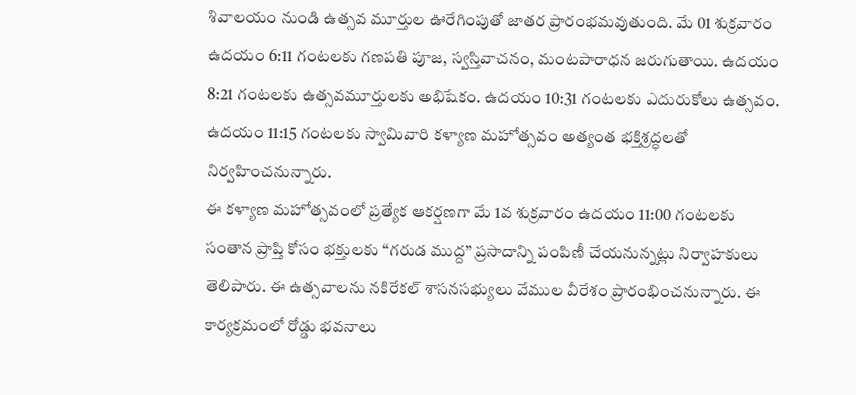శివాలయం నుండి ఉత్సవ మూర్తుల ఊరేగింపుతో జాతర ప్రారంభమవుతుంది. మే 01 శుక్రవారం ఉదయం 6:11 గంటలకు గణపతి పూజ, స్వస్తివాచనం, మంటపారాధన జరుగుతాయి. ఉదయం 8:21 గంటలకు ఉత్సవమూర్తులకు అభిషేకం. ఉదయం 10:31 గంటలకు ఎదురుకోలు ఉత్సవం. ఉదయం 11:15 గంటలకు స్వామివారి కళ్యాణ మహోత్సవం అత్యంత భక్తిశ్రద్ధలతో నిర్వహించనున్నారు.
ఈ కళ్యాణ మహోత్సవంలో ప్రత్యేక ఆకర్షణగా మే 1వ శుక్రవారం ఉదయం 11:00 గంటలకు సంతాన ప్రాప్తి కోసం భక్తులకు “గరుడ ముద్ద” ప్రసాదాన్ని పంపిణీ చేయనున్నట్లు నిర్వాహకులు తెలిపారు. ఈ ఉత్సవాలను నకిరేకల్ శాసనసభ్యులు వేముల వీరేశం ప్రారంభించనున్నారు. ఈ కార్యక్రమంలో రోడ్డు భవనాలు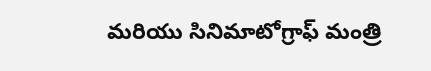మరియు సినిమాటోగ్రాఫ్ మంత్రి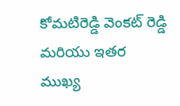కోమటిరెడ్డి వెంకట్ రెడ్డి మరియు ఇతర ముఖ్య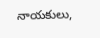నాయకులు,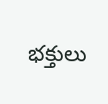భక్తులు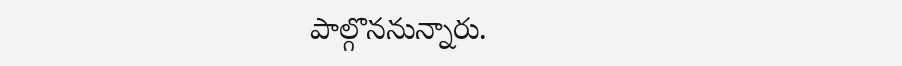పాల్గొననున్నారు.